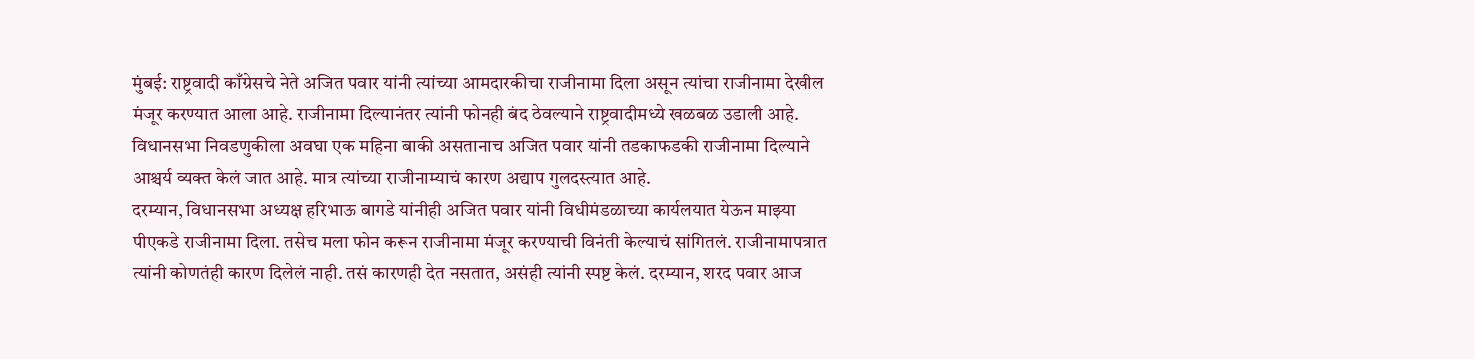मुंबई: राष्ट्रवादी काँग्रेसचे नेते अजित पवार यांनी त्यांच्या आमदारकीचा राजीनामा दिला असून त्यांचा राजीनामा देखील मंजूर करण्यात आला आहे. राजीनामा दिल्यानंतर त्यांनी फोनही बंद ठेवल्याने राष्ट्रवादीमध्ये खळबळ उडाली आहे. विधानसभा निवडणुकीला अवघा एक महिना बाकी असतानाच अजित पवार यांनी तडकाफडकी राजीनामा दिल्याने आश्चर्य व्यक्त केलं जात आहे. मात्र त्यांच्या राजीनाम्याचं कारण अद्याप गुलदस्त्यात आहे.
दरम्यान, विधानसभा अध्यक्ष हरिभाऊ बागडे यांनीही अजित पवार यांनी विधीमंडळाच्या कार्यलयात येऊन माझ्या पीएकडे राजीनामा दिला. तसेच मला फोन करून राजीनामा मंजूर करण्याची विनंती केल्याचं सांगितलं. राजीनामापत्रात त्यांनी कोणतंही कारण दिलेलं नाही. तसं कारणही देत नसतात, असंही त्यांनी स्पष्ट केलं. दरम्यान, शरद पवार आज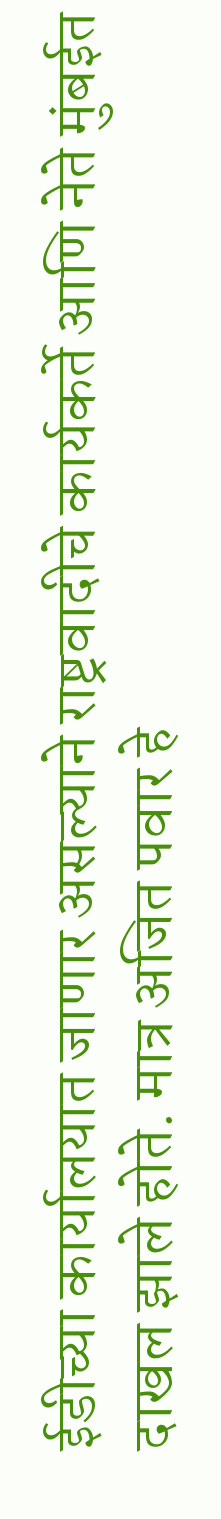ईडीच्या कार्यालयात जाणार असल्याने राष्ट्रवादीचे कार्यकर्ते आणि नेते मुंबईत दाखल झाले होते. मात्र अजित पवार हे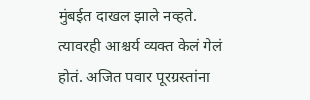मुंबईत दाखल झाले नव्हते. त्यावरही आश्चर्य व्यक्त केलं गेलं होतं. अजित पवार पूरग्रस्तांना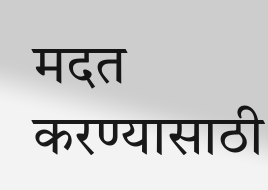मदत करण्यासाठी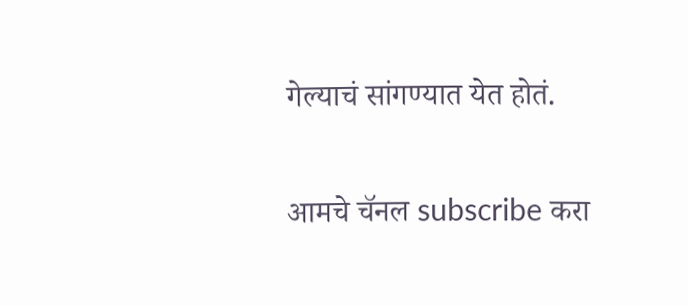गेल्याचं सांगण्यात येत होतं.

आमचे चॅनल subscribe करा